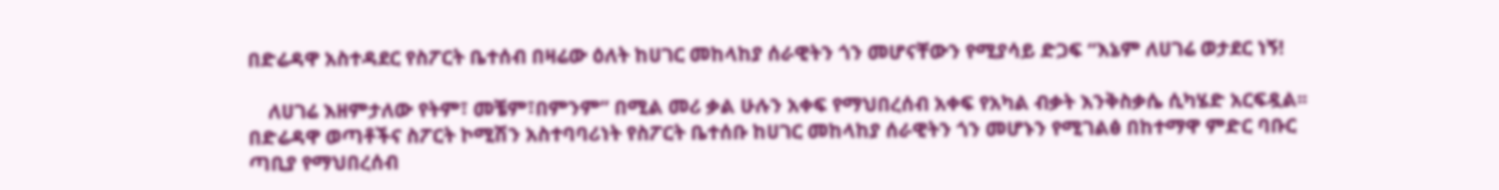በድሬዳዋ አስተዳደር የስፖርት ቤተሰብ በዛሬው ዕለት ከሀገር መከላከያ ሰራዊትን ጎን መሆናቸውን የሚያሳይ ድጋፍ “እኔም ለሀገሬ ወታደር ነኝ!

    ለሀገሬ እዘምታለው የትም፣ መቼም፣በምንም” በሚል መሪ ቃል ሁሉን አቀፍ የማህበረሰብ አቀፍ የአካል ብቃት እንቅስቃሴ ሲካሄድ አርፍዷል፡፡ በድሬዳዋ ወጣቶችና ስፖርት ኮሚሽን አስተባባሪነት የስፖርት ቤተሰቡ ከሀገር መከላከያ ሰራዊትን ጎን መሆኑን የሚገልፅ በከተማዋ ምድር ባቡር ጣቢያ የማህበረሰብ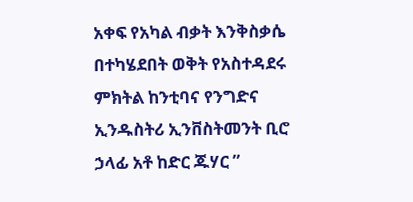አቀፍ የአካል ብቃት እንቅስቃሴ በተካሄደበት ወቅት የአስተዳደሩ ምክትል ከንቲባና የንግድና ኢንዱስትሪ ኢንቨስትመንት ቢሮ ኃላፊ አቶ ከድር ጁሃር ”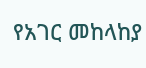የአገር መከላከያ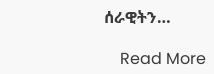ሰራዊትን…

    Read More